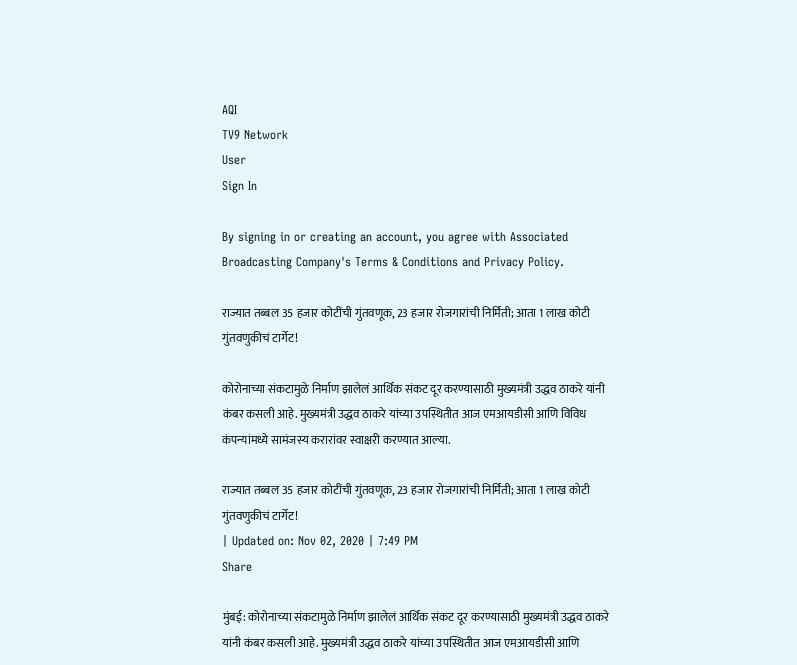AQI
TV9 Network
User
Sign In

By signing in or creating an account, you agree with Associated Broadcasting Company's Terms & Conditions and Privacy Policy.

राज्यात तब्बल 35 हजार कोटींची गुंतवणूक, 23 हजार रोजगारांची निर्मिती; आता 1 लाख कोटी गुंतवणुकीचं टार्गेट!

कोरोनाच्या संकटामुळे निर्माण झालेलं आर्थिक संकट दूर करण्यासाठी मुख्यमंत्री उद्धव ठाकरे यांनी कंबर कसली आहे. मुख्यमंत्री उद्धव ठाकरे यांच्या उपस्थितीत आज एमआयडीसी आणि विविध कंपन्यांमध्ये सामंजस्य करारांवर स्वाक्षरी करण्यात आल्या.

राज्यात तब्बल 35 हजार कोटींची गुंतवणूक, 23 हजार रोजगारांची निर्मिती; आता 1 लाख कोटी गुंतवणुकीचं टार्गेट!
| Updated on: Nov 02, 2020 | 7:49 PM
Share

मुंबई: कोरोनाच्या संकटामुळे निर्माण झालेलं आर्थिक संकट दूर करण्यासाठी मुख्यमंत्री उद्धव ठाकरे यांनी कंबर कसली आहे. मुख्यमंत्री उद्धव ठाकरे यांच्या उपस्थितीत आज एमआयडीसी आणि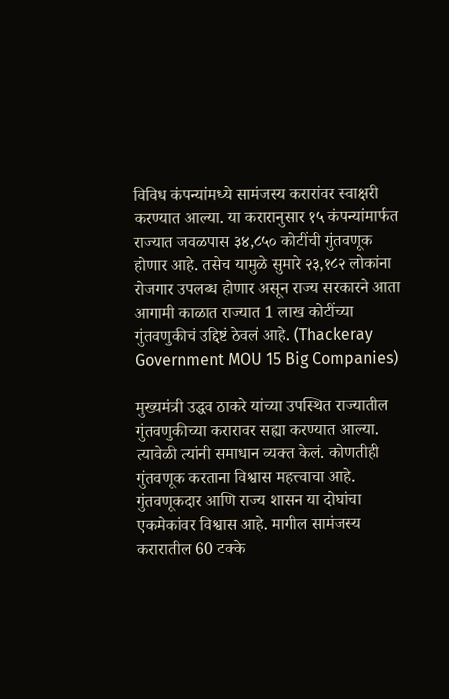विविध कंपन्यांमध्ये सामंजस्य करारांवर स्वाक्षरी करण्यात आल्या. या करारानुसार १५ कंपन्यांमार्फत राज्यात जवळपास ३४,८५० कोटींची गुंतवणूक होणार आहे. तसेच यामुळे सुमारे २३,१८२ लोकांना रोजगार उपलब्ध होणार असून राज्य सरकारने आता आगामी काळात राज्यात 1 लाख कोटींच्या गुंतवणुकीचं उद्दिष्टं ठेवलं आहे. (Thackeray Government MOU 15 Big Companies)

मुख्यमंत्री उद्धव ठाकरे यांच्या उपस्थित राज्यातील गुंतवणुकीच्या करारावर सह्या करण्यात आल्या. त्यावेळी त्यांनी समाधान व्यक्त केलं. कोणतीही गुंतवणूक करताना विश्वास महत्त्वाचा आहे. गुंतवणूकदार आणि राज्य शासन या दोघांचा एकमेकांवर विश्वास आहे. मागील सामंजस्य करारातील 60 टक्के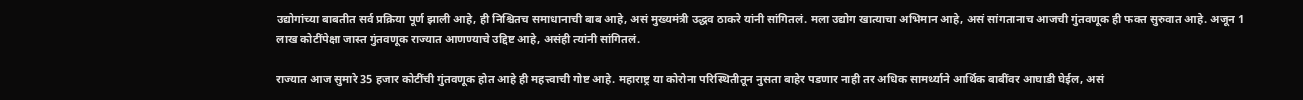उद्योगांच्या बाबतीत सर्व प्रक्रिया पूर्ण झाली आहे, ही निश्चितच समाधानाची बाब आहे, असं मुख्यमंत्री उद्धव ठाकरे यांनी सांगितलं. मला उद्योग खात्याचा अभिमान आहे, असं सांगतानाच आजची गुंतवणूक ही फक्त सुरुवात आहे. अजून 1 लाख कोटींपेक्षा जास्त गुंतवणूक राज्यात आणण्याचे उद्दिष्ट आहे, असंही त्यांनी सांगितलं.

राज्यात आज सुमारे 35 हजार कोटींची गुंतवणूक होत आहे ही महत्त्वाची गोष्ट आहे. महाराष्ट्र या कोरोना परिस्थितीतून नुसता बाहेर पडणार नाही तर अधिक सामर्थ्याने आर्थिक बाबींवर आघाडी घेईल, असं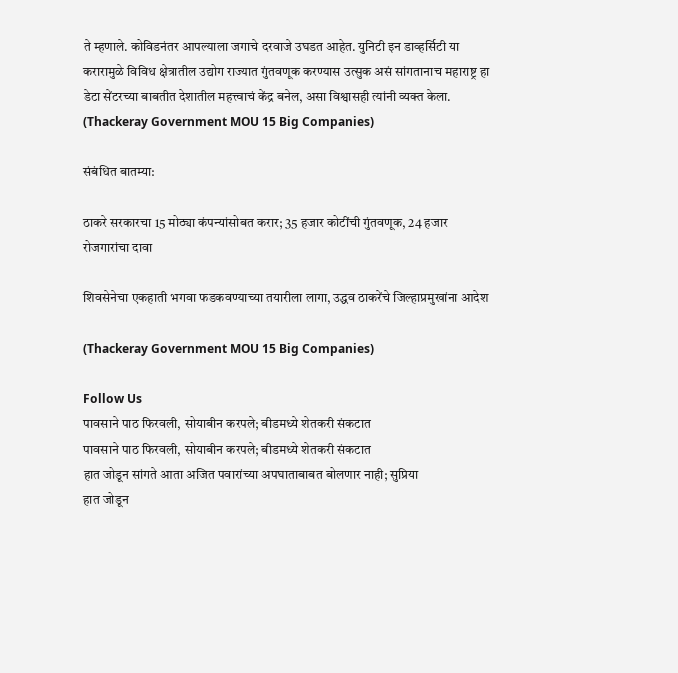ते म्हणाले. कोविडनंतर आपल्याला जगाचे दरवाजे उघडत आहेत. युनिटी इन डाव्हर्सिटी या करारामुळे विविध क्षेत्रातील उद्योग राज्यात गुंतवणूक करण्यास उत्सुक असं सांगतानाच महाराष्ट्र हा डेटा सेंटरच्या बाबतीत देशातील महत्त्वाचं केंद्र बनेल, असा विश्वासही त्यांनी व्यक्त केला.  (Thackeray Government MOU 15 Big Companies)

संबंधित बातम्या:

ठाकरे सरकारचा 15 मोठ्या कंपन्यांसोबत करार; 35 हजार कोटींची गुंतवणूक, 24 हजार रोजगारांचा दावा

शिवसेनेचा एकहाती भगवा फडकवण्याच्या तयारीला लागा, उद्धव ठाकरेंचे जिल्हाप्रमुखांना आदेश

(Thackeray Government MOU 15 Big Companies)

Follow Us
पावसाने पाठ फिरवली, सोयाबीन करपले; बीडमध्ये शेतकरी संकटात
पावसाने पाठ फिरवली, सोयाबीन करपले; बीडमध्ये शेतकरी संकटात
हात जोडून सांगते आता अजित पवारांच्या अपघाताबाबत बोलणार नाही; सुप्रिया
हात जोडून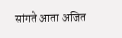सांगते आता अजित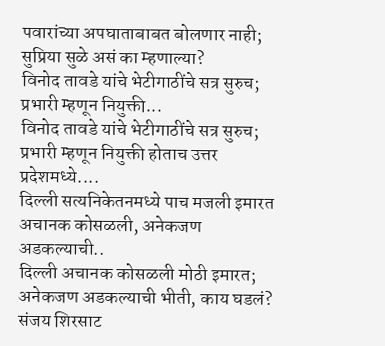पवारांच्या अपघाताबाबत बोलणार नाही; सुप्रिया सुळे असं का म्हणाल्या?
विनोद तावडे यांचे भेटीगाठींचे सत्र सुरुच; प्रभारी म्हणून नियुक्ती...
विनोद तावडे यांचे भेटीगाठींचे सत्र सुरुच; प्रभारी म्हणून नियुक्ती होताच उत्तर प्रदेशमध्ये....
दिल्ली सत्यनिकेतनमध्ये पाच मजली इमारत अचानक कोसळली, अनेकजण अडकल्याची..
दिल्ली अचानक कोसळली मोठी इमारत; अनेकजण अडकल्याची भीती, काय घडलं?
संजय शिरसाट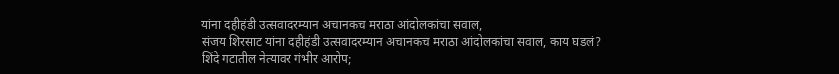यांना दहीहंडी उत्सवादरम्यान अचानकच मराठा आंदोलकांचा सवाल,
संजय शिरसाट यांना दहीहंडी उत्सवादरम्यान अचानकच मराठा आंदोलकांचा सवाल, काय घडलं?
शिंदे गटातील नेत्यावर गंभीर आरोप;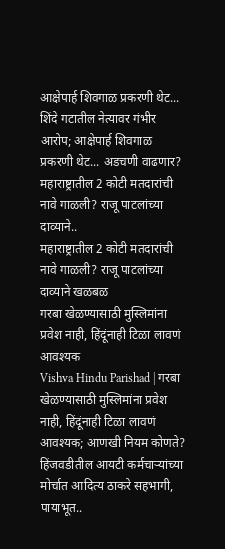आक्षेपार्ह शिवगाळ प्रकरणी थेट...
शिंदे गटातील नेत्यावर गंभीर आरोप; आक्षेपार्ह शिवगाळ प्रकरणी थेट... अडचणी वाढणार?
महाराष्ट्रातील 2 कोटी मतदारांची नावे गाळली? राजू पाटलांच्या दाव्याने..
महाराष्ट्रातील 2 कोटी मतदारांची नावे गाळली? राजू पाटलांच्या दाव्याने खळबळ
गरबा खेळण्यासाठी मुस्लिमांना प्रवेश नाही, हिंदूंनाही टिळा लावणं आवश्यक
Vishva Hindu Parishad | गरबा खेळण्यासाठी मुस्लिमांना प्रवेश नाही, हिंदूंनाही टिळा लावणं आवश्यक; आणखी नियम कोणते?
हिंजवडीतील आयटी कर्मचाऱ्यांच्या मोर्चात आदित्य ठाकरे सहभागी, पायाभूत..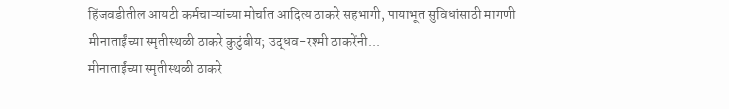हिंजवडीतील आयटी कर्मचाऱ्यांच्या मोर्चात आदित्य ठाकरे सहभागी, पायाभूत सुविधांसाठी मागणी
मीनाताईंच्या स्मृतीस्थळी ठाकरे कुटुंबीय; उद्धव-रश्मी ठाकरेंनी...
मीनाताईंच्या स्मृतीस्थळी ठाकरे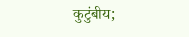कुटुंबीय;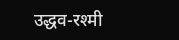उद्धव-रश्मी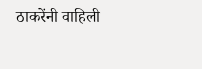ठाकरेंनी वाहिली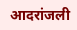आदरांजली